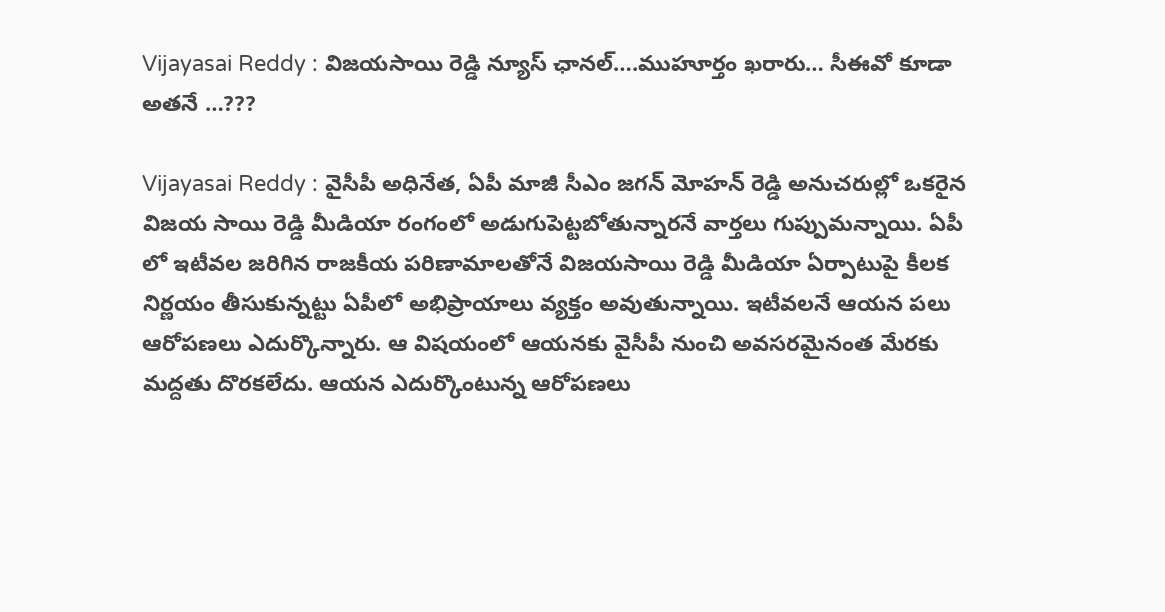Vijayasai Reddy : విజయసాయి రెడ్డి న్యూస్ ఛానల్….ముహూర్తం ఖరారు… సీఈవో కూడా అతనే …???

Vijayasai Reddy : వైసీపీ అధినేత, ఏపీ మాజీ సీఎం జగన్ మోహన్ రెడ్డి అనుచరుల్లో ఒకరైన విజయ సాయి రెడ్డి మీడియా రంగంలో అడుగుపెట్టబోతున్నారనే వార్తలు గుప్పుమన్నాయి. ఏపీ లో ఇటీవల జరిగిన రాజకీయ పరిణామాలతోనే విజయసాయి రెడ్డి మీడియా ఏర్పాటుపై కీలక నిర్ణయం తీసుకున్నట్టు ఏపీలో అభిప్రాయాలు వ్యక్తం అవుతున్నాయి. ఇటీవలనే ఆయన పలు ఆరోపణలు ఎదుర్కొన్నారు. ఆ విషయంలో ఆయనకు వైసీపీ నుంచి అవసరమైనంత మేరకు మద్దతు దొరకలేదు. ఆయన ఎదుర్కొంటున్న ఆరోపణలు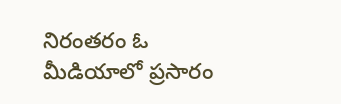నిరంతరం ఓ మీడియాలో ప్రసారం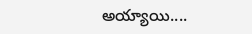అయ్యాయి....